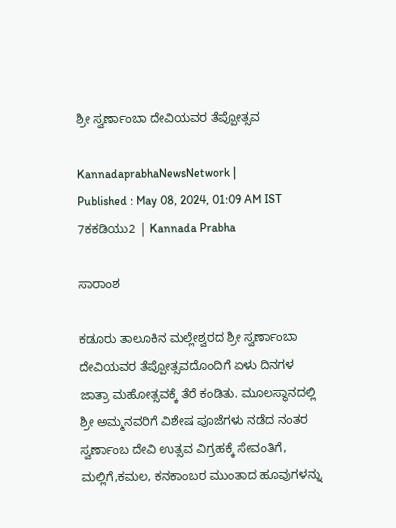ಶ್ರೀ ಸ್ವರ್ಣಾಂಬಾ ದೇವಿಯವರ ತೆಪ್ಪೋತ್ಸವ

KannadaprabhaNewsNetwork |
Published : May 08, 2024, 01:09 AM IST
7ಕಕಡಿಯು2 | Kannada Prabha

ಸಾರಾಂಶ

ಕಡೂರು ತಾಲೂಕಿನ ಮಲ್ಲೇಶ್ವರದ ಶ್ರೀ ಸ್ವರ್ಣಾಂಬಾ ದೇವಿಯವರ ತೆಪ್ಪೋತ್ಸವದೊಂದಿಗೆ ಏಳು ದಿನಗಳ ಜಾತ್ರಾ ಮಹೋತ್ಸವಕ್ಕೆ ತೆರೆ ಕಂಡಿತು. ಮೂಲಸ್ಥಾನದಲ್ಲಿ ಶ್ರೀ ಅಮ್ಮನವರಿಗೆ ವಿಶೇಷ ಪೂಜೆಗಳು ನಡೆದ ನಂತರ ಸ್ವರ್ಣಾಂಬ ದೇವಿ ಉತ್ಸವ ವಿಗ್ರಹಕ್ಕೆ ಸೇವಂತಿಗೆ, ಮಲ್ಲಿಗೆ,ಕಮಲ, ಕನಕಾಂಬರ ಮುಂತಾದ ಹೂವುಗಳನ್ನು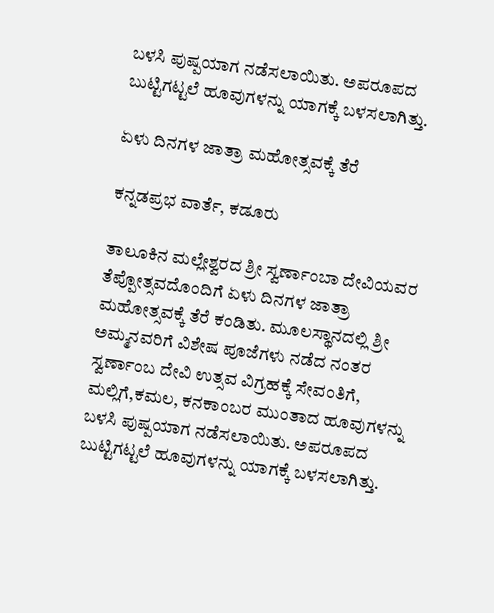ಬಳಸಿ ಪುಷ್ಪಯಾಗ ನಡೆಸಲಾಯಿತು. ಅಪರೂಪದ ಬುಟ್ಟಿಗಟ್ಟಲೆ ಹೂವುಗಳನ್ನು ಯಾಗಕ್ಕೆ ಬಳಸಲಾಗಿತ್ತು.

ಏಳು ದಿನಗಳ ಜಾತ್ರಾ ಮಹೋತ್ಸವಕ್ಕೆ ತೆರೆ

ಕನ್ನಡಪ್ರಭ ವಾರ್ತೆ, ಕಡೂರು

ತಾಲೂಕಿನ ಮಲ್ಲೇಶ್ವರದ ಶ್ರೀ ಸ್ವರ್ಣಾಂಬಾ ದೇವಿಯವರ ತೆಪ್ಪೋತ್ಸವದೊಂದಿಗೆ ಏಳು ದಿನಗಳ ಜಾತ್ರಾ ಮಹೋತ್ಸವಕ್ಕೆ ತೆರೆ ಕಂಡಿತು. ಮೂಲಸ್ಥಾನದಲ್ಲಿ ಶ್ರೀ ಅಮ್ಮನವರಿಗೆ ವಿಶೇಷ ಪೂಜೆಗಳು ನಡೆದ ನಂತರ ಸ್ವರ್ಣಾಂಬ ದೇವಿ ಉತ್ಸವ ವಿಗ್ರಹಕ್ಕೆ ಸೇವಂತಿಗೆ, ಮಲ್ಲಿಗೆ,ಕಮಲ, ಕನಕಾಂಬರ ಮುಂತಾದ ಹೂವುಗಳನ್ನು ಬಳಸಿ ಪುಷ್ಪಯಾಗ ನಡೆಸಲಾಯಿತು. ಅಪರೂಪದ ಬುಟ್ಟಿಗಟ್ಟಲೆ ಹೂವುಗಳನ್ನು ಯಾಗಕ್ಕೆ ಬಳಸಲಾಗಿತ್ತು.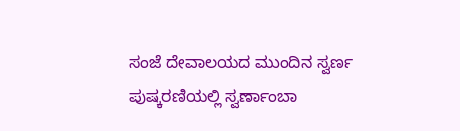ಸಂಜೆ ದೇವಾಲಯದ ಮುಂದಿನ ಸ್ವರ್ಣ ಪುಷ್ಕರಣಿಯಲ್ಲಿ ಸ್ವರ್ಣಾಂಬಾ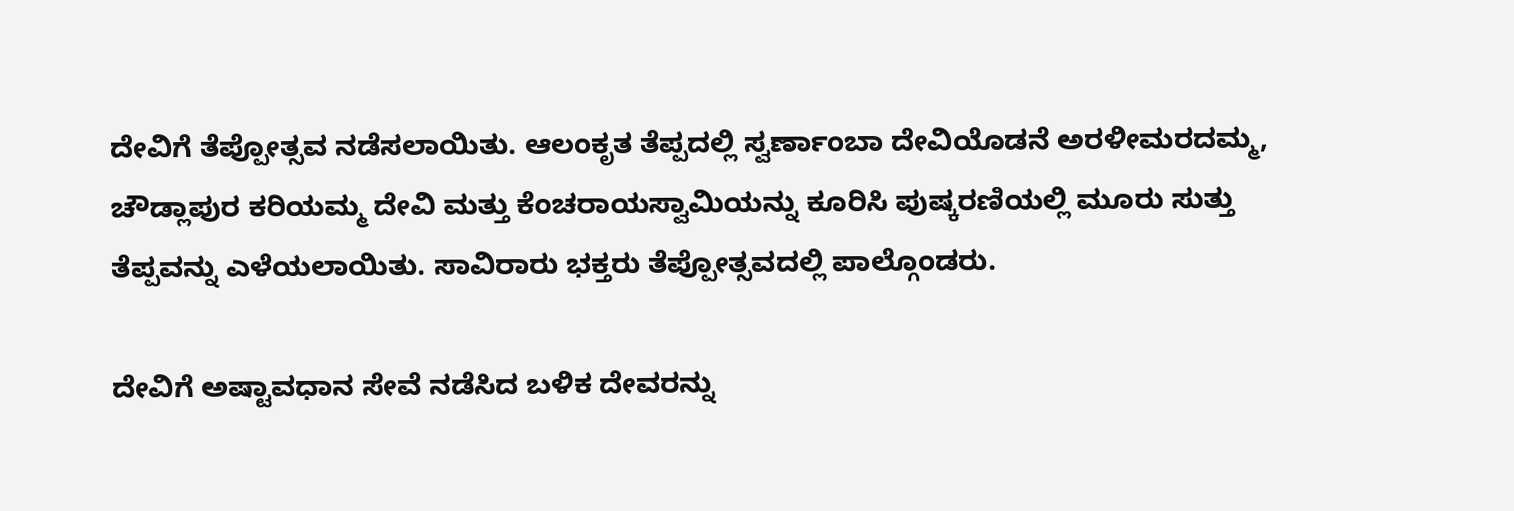ದೇವಿಗೆ ತೆಪ್ಪೋತ್ಸವ ನಡೆಸಲಾಯಿತು. ಆಲಂಕೃತ ತೆಪ್ಪದಲ್ಲಿ ಸ್ವರ್ಣಾಂಬಾ ದೇವಿಯೊಡನೆ ಅರಳೀಮರದಮ್ಮ, ಚೌಡ್ಲಾಪುರ ಕರಿಯಮ್ಮ ದೇವಿ ಮತ್ತು ಕೆಂಚರಾಯಸ್ವಾಮಿಯನ್ನು ಕೂರಿಸಿ ಪುಷ್ಕರಣಿಯಲ್ಲಿ ಮೂರು ಸುತ್ತು ತೆಪ್ಪವನ್ನು ಎಳೆಯಲಾಯಿತು. ಸಾವಿರಾರು ಭಕ್ತರು ತೆಪ್ಪೋತ್ಸವದಲ್ಲಿ ಪಾಲ್ಗೊಂಡರು.

ದೇವಿಗೆ ಅಷ್ಟಾವಧಾನ ಸೇವೆ ನಡೆಸಿದ ಬಳಿಕ ದೇವರನ್ನು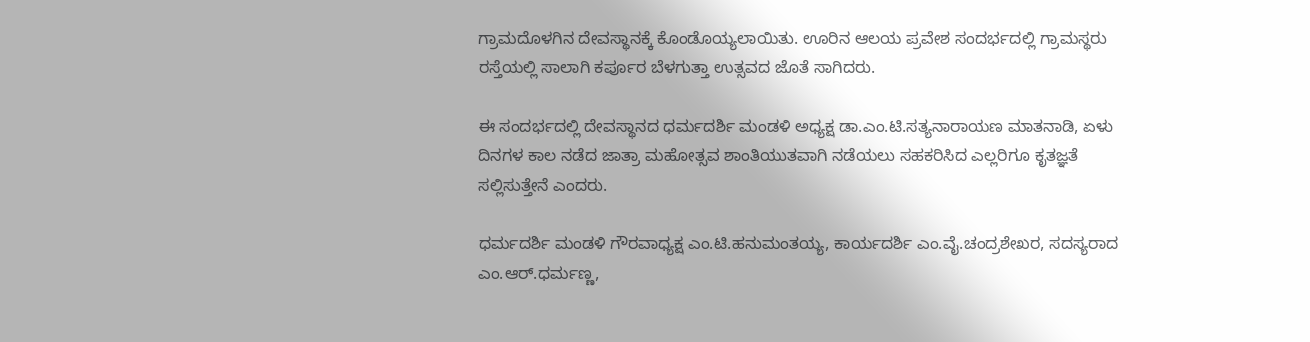ಗ್ರಾಮದೊಳಗಿನ ದೇವಸ್ಥಾನಕ್ಕೆ ಕೊಂಡೊಯ್ಯಲಾಯಿತು. ಊರಿನ ಆಲಯ ಪ್ರವೇಶ ಸಂದರ್ಭದಲ್ಲಿ ಗ್ರಾಮಸ್ಥರು ರಸ್ತೆಯಲ್ಲಿ ಸಾಲಾಗಿ‌ ಕರ್ಪೂರ ಬೆಳಗುತ್ತಾ ಉತ್ಸವದ ಜೊತೆ ಸಾಗಿದರು.

ಈ ಸಂದರ್ಭದಲ್ಲಿ ದೇವಸ್ಥಾನದ ಧರ್ಮದರ್ಶಿ ಮಂಡಳಿ ಅಧ್ಯಕ್ಷ ಡಾ.ಎಂ.ಟಿ.ಸತ್ಯನಾರಾಯಣ ಮಾತನಾಡಿ, ಏಳು ದಿನಗಳ ಕಾಲ ನಡೆದ ಜಾತ್ರಾ ಮಹೋತ್ಸವ ಶಾಂತಿಯುತವಾಗಿ ನಡೆಯಲು ಸಹಕರಿಸಿದ ಎಲ್ಲರಿಗೂ ಕೃತಜ್ಞತೆ ಸಲ್ಲಿಸುತ್ತೇನೆ ಎಂದರು.

ಧರ್ಮದರ್ಶಿ ಮಂಡಳಿ ಗೌರವಾಧ್ಯಕ್ಷ ಎಂ.ಟಿ.ಹನುಮಂತಯ್ಯ, ಕಾರ್ಯದರ್ಶಿ ಎಂ.ವೈ.ಚಂದ್ರಶೇಖರ, ಸದಸ್ಯರಾದ ಎಂ.ಆರ್.ಧರ್ಮಣ್ಣ,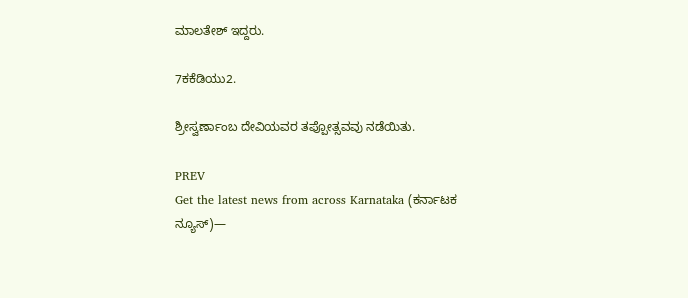ಮಾಲತೇಶ್ ಇದ್ದರು.

7ಕಕೆಡಿಯು2.

ಶ್ರೀಸ್ವರ್ಣಾಂಬ ದೇ‍ವಿಯವರ ತಪ್ಪೋತ್ಸವವು ನಡೆಯಿತು.

PREV
Get the latest news from across Karnataka (ಕರ್ನಾಟಕ ನ್ಯೂಸ್)—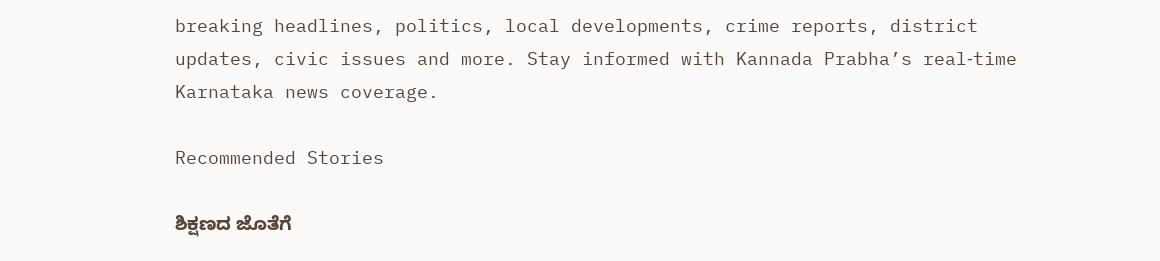breaking headlines, politics, local developments, crime reports, district updates, civic issues and more. Stay informed with Kannada Prabha’s real‑time Karnataka news coverage.

Recommended Stories

ಶಿಕ್ಷಣದ ಜೊತೆಗೆ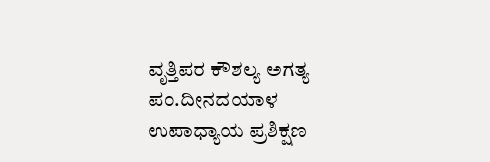ವೃತ್ತಿಪರ ಕೌಶಲ್ಯ ಅಗತ್ಯ
ಪಂ.ದೀನದಯಾಳ ಉಪಾಧ್ಯಾಯ ಪ್ರಶಿಕ್ಷಣ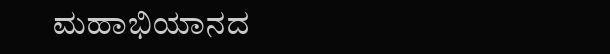ಮಹಾಭಿಯಾನದ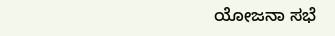ಯೋಜನಾ ಸಭೆ